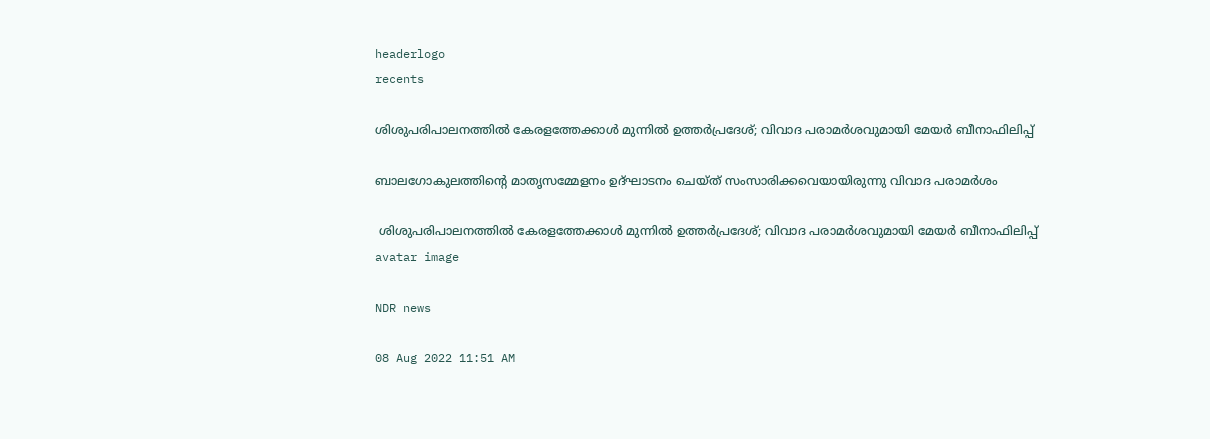headerlogo
recents

ശിശുപരിപാലനത്തിൽ കേരളത്തേക്കാൾ മുന്നിൽ ഉത്തർപ്രദേശ്; വിവാദ പരാമർശവുമായി മേയർ ബീനാഫിലിപ്പ്

ബാലഗോകുലത്തിന്റെ മാതൃസമ്മേളനം ഉദ്ഘാടനം ചെയ്ത് സംസാരിക്കവെയായിരുന്നു വിവാദ പരാമർശം

 ശിശുപരിപാലനത്തിൽ കേരളത്തേക്കാൾ മുന്നിൽ ഉത്തർപ്രദേശ്; വിവാദ പരാമർശവുമായി മേയർ ബീനാഫിലിപ്പ്
avatar image

NDR news

08 Aug 2022 11:51 AM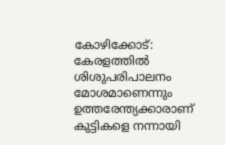കോഴിക്കോട്: കേരളത്തില്‍ ശിശുപരിപാലനം മോശമാണെന്നും ഉത്തരേന്ത്യക്കാരാണ് കുട്ടികളെ നന്നായി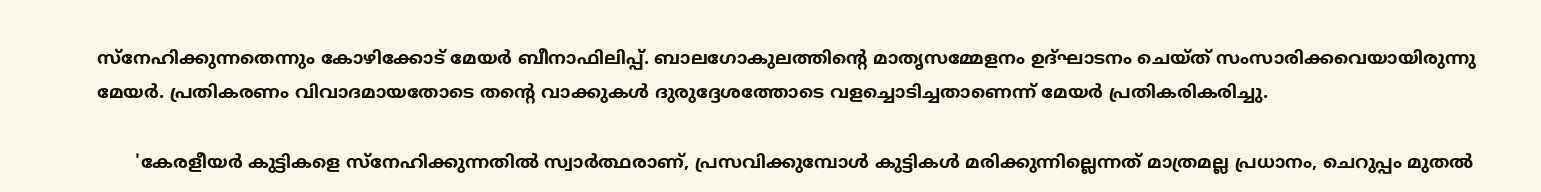സ്‌നേഹിക്കുന്നതെന്നും കോഴിക്കോട് മേയർ ബീനാഫിലിപ്പ്. ബാലഗോകുലത്തിന്റെ മാതൃസമ്മേളനം ഉദ്ഘാടനം ചെയ്ത് സംസാരിക്കവെയായിരുന്നു മേയർ. പ്രതികരണം വിവാദമായതോടെ തന്റെ വാക്കുകള്‍ ദുരുദ്ദേശത്തോടെ വളച്ചൊടിച്ചതാണെന്ന് മേയർ പ്രതികരികരിച്ചു.

       'കേരളീയര്‍ കുട്ടികളെ സ്‌നേഹിക്കുന്നതില്‍ സ്വാര്‍ത്ഥരാണ്, പ്രസവിക്കുമ്പോള്‍ കുട്ടികള്‍ മരിക്കുന്നില്ലെന്നത് മാത്രമല്ല പ്രധാനം, ചെറുപ്പം മുതല്‍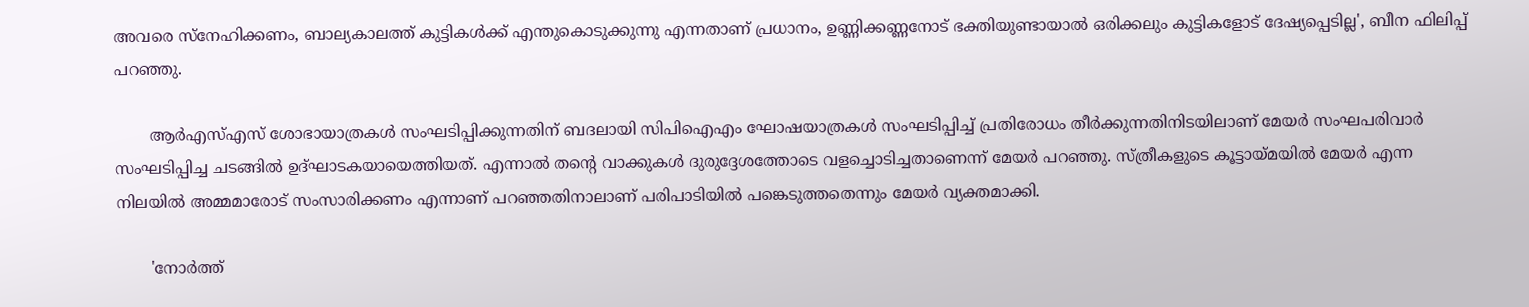അവരെ സ്‌നേഹിക്കണം, ബാല്യകാലത്ത് കുട്ടികള്‍ക്ക് എന്തുകൊടുക്കുന്നു എന്നതാണ് പ്രധാനം, ഉണ്ണിക്കണ്ണനോട് ഭക്തിയുണ്ടായാല്‍ ഒരിക്കലും കുട്ടികളോട് ദേഷ്യപ്പെടില്ല', ബീന ഫിലിപ്പ് പറഞ്ഞു.

       ആര്‍എസ്എസ് ശോഭായാത്രകള്‍ സംഘടിപ്പിക്കുന്നതിന് ബദലായി സിപിഐഎം ഘോഷയാത്രകള്‍ സംഘടിപ്പിച്ച് പ്രതിരോധം തീര്‍ക്കുന്നതിനിടയിലാണ് മേയര്‍ സംഘപരിവാര്‍ സംഘടിപ്പിച്ച ചടങ്ങില്‍ ഉദ്ഘാടകയായെത്തിയത്. എന്നാൽ തൻ്റെ വാക്കുകൾ ദുരുദ്ദേശത്തോടെ വളച്ചൊടിച്ചതാണെന്ന് മേയർ പറഞ്ഞു. സ്ത്രീകളുടെ കൂട്ടായ്മയിൽ മേയര്‍ എന്ന നിലയില്‍ അമ്മമാരോട് സംസാരിക്കണം എന്നാണ് പറഞ്ഞതിനാലാണ് പരിപാടിയില്‍ പങ്കെടുത്തതെന്നും മേയർ വ്യക്തമാക്കി.

       'നോര്‍ത്ത്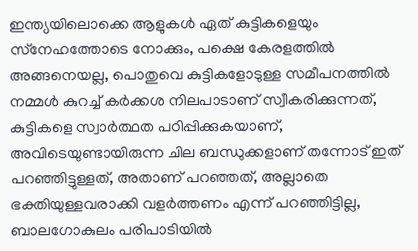ഇന്ത്യയിലൊക്കെ ആളുകള്‍ ഏത് കുട്ടികളെയും സ്‌നേഹത്തോടെ നോക്കും, പക്ഷെ കേരളത്തില്‍ അങ്ങനെയല്ല, പൊതുവെ കുട്ടികളോടുള്ള സമീപനത്തില്‍ നമ്മള്‍ കുറച്ച് കര്‍ക്കശ നിലപാടാണ് സ്വീകരിക്കുന്നത്, കുട്ടികളെ സ്വാര്‍ത്ഥത പഠിപ്പിക്കുകയാണ്, അവിടെയുണ്ടായിരുന്ന ചില ബന്ധുക്കളാണ് തന്നോട് ഇത് പറഞ്ഞിട്ടുള്ളത്, അതാണ് പറഞ്ഞത്, അല്ലാതെ ഭക്തിയുള്ളവരാക്കി വളര്‍ത്തണം എന്ന് പറഞ്ഞിട്ടില്ല, ബാലഗോകുലം പരിപാടിയില്‍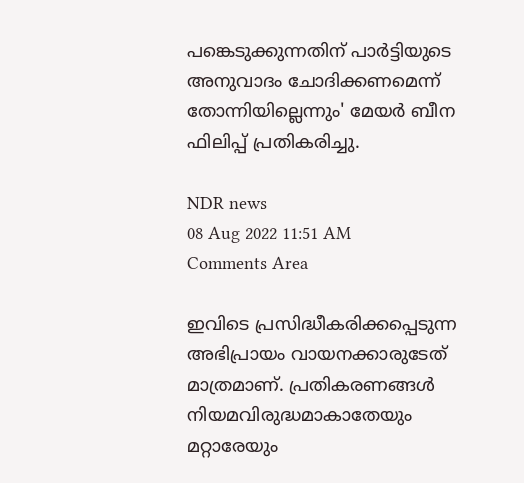പങ്കെടുക്കുന്നതിന് പാര്‍ട്ടിയുടെ അനുവാദം ചോദിക്കണമെന്ന് തോന്നിയില്ലെന്നും' മേയര്‍ ബീന ഫിലിപ്പ് പ്രതികരിച്ചു.

NDR news
08 Aug 2022 11:51 AM
Comments Area

ഇവിടെ പ്രസിദ്ധീകരിക്കപ്പെടുന്ന അഭിപ്രായം വായനക്കാരുടേത് മാത്രമാണ്. പ്രതികരണങ്ങൾ നിയമവിരുദ്ധമാകാതേയും മറ്റാരേയും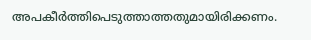അപകീർത്തിപെടുത്താത്തതുമായിരിക്കണം.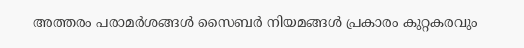അത്തരം പരാമർശങ്ങൾ സൈബർ നിയമങ്ങൾ പ്രകാരം കുറ്റകരവും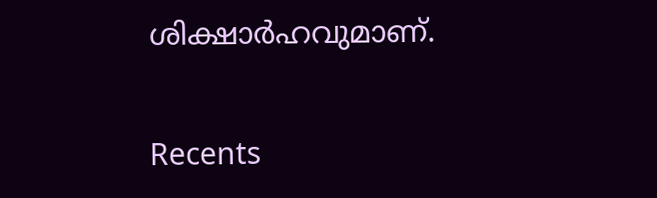ശിക്ഷാർഹവുമാണ്.

Recents